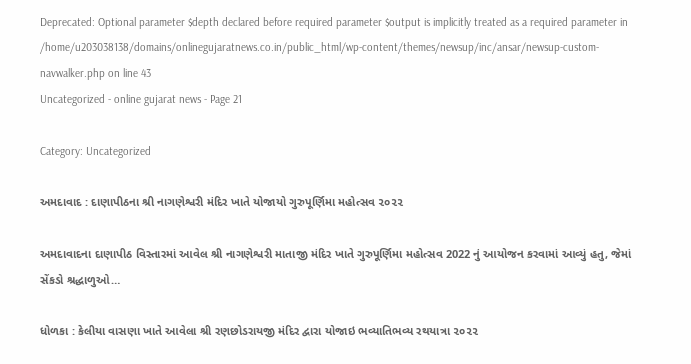Deprecated: Optional parameter $depth declared before required parameter $output is implicitly treated as a required parameter in /home/u203038138/domains/onlinegujaratnews.co.in/public_html/wp-content/themes/newsup/inc/ansar/newsup-custom-navwalker.php on line 43
Uncategorized - online gujarat news - Page 21

Category: Uncategorized

અમદાવાદ : દાણાપીઠના શ્રી નાગણેશ્વરી મંદિર ખાતે યોજાયો ગુરુપૂર્ણિમા મહોત્સવ ૨૦૨૨

અમદાવાદના દાણાપીઠ વિસ્તારમાં આવેલ શ્રી નાગણેશ્વરી માતાજી મંદિર ખાતે ગુરુપૂર્ણિમા મહોત્સવ 2022 નું આયોજન કરવામાં આવ્યું હતુ, જેમાં સેંકડો શ્રદ્ધાળુઓ…

ધોળકા : કેલીયા વાસણા ખાતે આવેલા શ્રી રણછોડરાયજી મંદિર દ્વારા યોજાઇ ભવ્યાતિભવ્ય રથયાત્રા ૨૦૨૨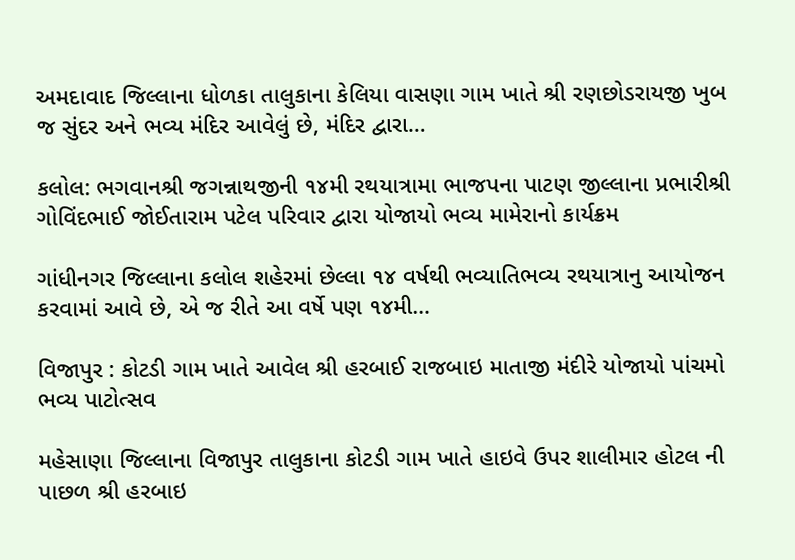અમદાવાદ જિલ્લાના ધોળકા તાલુકાના કેલિયા વાસણા ગામ ખાતે શ્રી રણછોડરાયજી ખુબ જ સુંદર અને ભવ્ય મંદિર આવેલું છે, મંદિર દ્વારા…

કલોલ: ભગવાનશ્રી જગન્નાથજીની ૧૪મી રથયાત્રામા ભાજપના પાટણ જીલ્લાના પ્રભારીશ્રી ગોવિંદભાઈ જોઈતારામ પટેલ પરિવાર દ્વારા યોજાયો ભવ્ય મામેરાનો કાર્યક્રમ

ગાંધીનગર જિલ્લાના કલોલ શહેરમાં છેલ્લા ૧૪ વર્ષથી ભવ્યાતિભવ્ય રથયાત્રાનુ આયોજન કરવામાં આવે છે, એ જ રીતે આ વર્ષે પણ ૧૪મી…

વિજાપુર : કોટડી ગામ ખાતે આવેલ શ્રી હરબાઈ રાજબાઇ માતાજી મંદીરે યોજાયો પાંચમો ભવ્ય પાટોત્સવ

મહેસાણા જિલ્લાના વિજાપુર તાલુકાના કોટડી ગામ ખાતે હાઇવે ઉપર શાલીમાર હોટલ ની પાછળ શ્રી હરબાઇ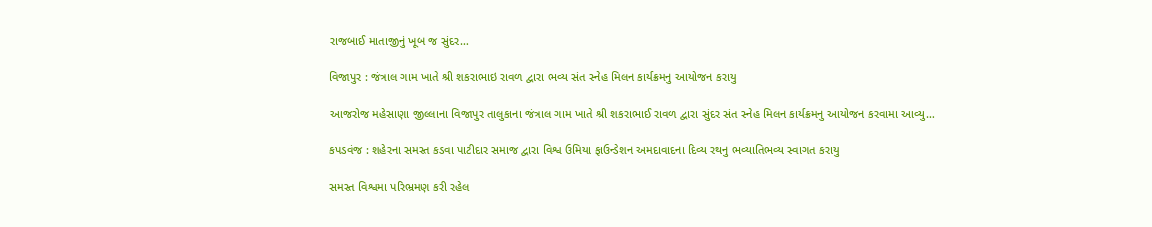રાજબાઈ માતાજીનું ખૂબ જ સુંદર…

વિજાપુર : જંત્રાલ ગામ ખાતે શ્રી શકરાભાઇ રાવળ દ્વારા ભવ્ય સંત સ્નેહ મિલન કાર્યક્રમનુ આયોજન કરાયુ

આજરોજ મહેસાણા જીલ્લાના વિજાપુર તાલુકાના જંત્રાલ ગામ ખાતે શ્રી શકરાભાઈ રાવળ દ્વારા સુંદર સંત સ્નેહ મિલન કાર્યક્રમનુ આયોજન કરવામા આવ્યુ…

કપડવંજ : શહેરના સમસ્ત કડવા પાટીદાર સમાજ દ્વારા વિશ્વ ઉમિયા ફાઉન્ડેશન અમદાવાદના દિવ્ય રથનુ ભવ્યાતિભવ્ય સ્વાગત કરાયુ

સમસ્ત વિશ્વમા પરિભ્રમણ કરી રહેલ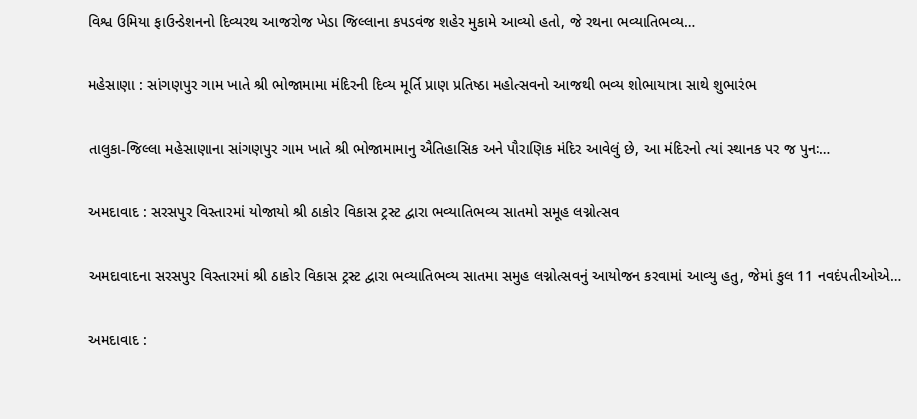વિશ્વ ઉમિયા ફાઉન્ડેશનનો દિવ્યરથ આજરોજ ખેડા જિલ્લાના કપડવંજ શહેર મુકામે આવ્યો હતો, જે રથના ભવ્યાતિભવ્ય…

મહેસાણા : સાંગણપુર ગામ ખાતે શ્રી ભોજામામા મંદિરની દિવ્ય મૂર્તિ પ્રાણ પ્રતિષ્ઠા મહોત્સવનો આજથી ભવ્ય શોભાયાત્રા સાથે શુભારંભ

તાલુકા-જિલ્લા મહેસાણાના સાંગણપુર ગામ ખાતે શ્રી ભોજામામાનુ ઐતિહાસિક અને પૌરાણિક મંદિર આવેલું છે, આ મંદિરનો ત્યાં સ્થાનક પર જ પુનઃ…

અમદાવાદ : સરસપુર વિસ્તારમાં યોજાયો શ્રી ઠાકોર વિકાસ ટ્રસ્ટ દ્વારા ભવ્યાતિભવ્ય સાતમો સમૂહ લગ્નોત્સવ

અમદાવાદના સરસપુર વિસ્તારમાં શ્રી ઠાકોર વિકાસ ટ્રસ્ટ દ્વારા ભવ્યાતિભવ્ય સાતમા સમુહ લગ્નોત્સવનું આયોજન કરવામાં આવ્યુ હતુ, જેમાં કુલ 11 નવદંપતીઓએ…

અમદાવાદ :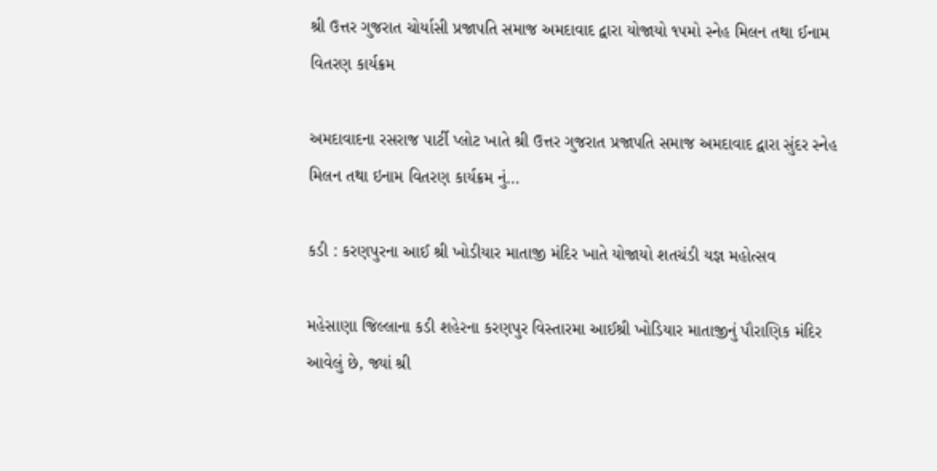શ્રી ઉત્તર ગુજરાત ચોર્યાસી પ્રજાપતિ સમાજ અમદાવાદ દ્વારા યોજાયો ૧૫મો સ્નેહ મિલન તથા ઈનામ વિતરણ કાર્યક્રમ

અમદાવાદના રસરાજ પાર્ટી પ્લોટ ખાતે શ્રી ઉત્તર ગુજરાત પ્રજાપતિ સમાજ અમદાવાદ દ્વારા સુંદર સ્નેહ મિલન તથા ઇનામ વિતરણ કાર્યક્રમ નું…

કડી : કરણપુરના આઈ શ્રી ખોડીયાર માતાજી મંદિર ખાતે યોજાયો શતચંડી યજ્ઞ મહોત્સવ

મહેસાણા જિલ્લાના કડી શહેરના કરણપુર વિસ્તારમા આઈશ્રી ખોડિયાર માતાજીનું પૌરાણિક મંદિર આવેલું છે, જ્યાં શ્રી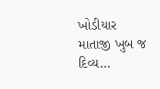ખોડીયાર માતાજી ખુબ જ દિવ્ય…